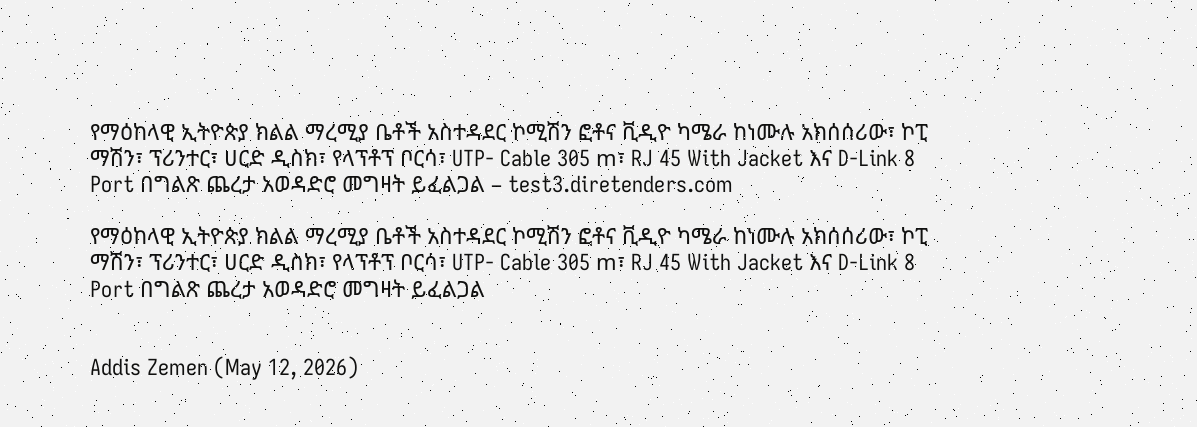የማዕከላዊ ኢትዮጵያ ክልል ማረሚያ ቤቶች አስተዳደር ኮሚሽን ፎቶና ቪዲዮ ካሜራ ከነሙሉ አክሰሰሪው፣ ኮፒ ማሽን፣ ፕሪንተር፣ ሀርድ ዲስክ፣ የላፕቶፕ ቦርሳ፣ UTP- Cable 305 m፣ RJ 45 With Jacket እና D-Link 8 Port በግልጽ ጨረታ አወዳድሮ መግዛት ይፈልጋል – test3.diretenders.com

የማዕከላዊ ኢትዮጵያ ክልል ማረሚያ ቤቶች አስተዳደር ኮሚሽን ፎቶና ቪዲዮ ካሜራ ከነሙሉ አክሰሰሪው፣ ኮፒ ማሽን፣ ፕሪንተር፣ ሀርድ ዲስክ፣ የላፕቶፕ ቦርሳ፣ UTP- Cable 305 m፣ RJ 45 With Jacket እና D-Link 8 Port በግልጽ ጨረታ አወዳድሮ መግዛት ይፈልጋል


Addis Zemen (May 12, 2026)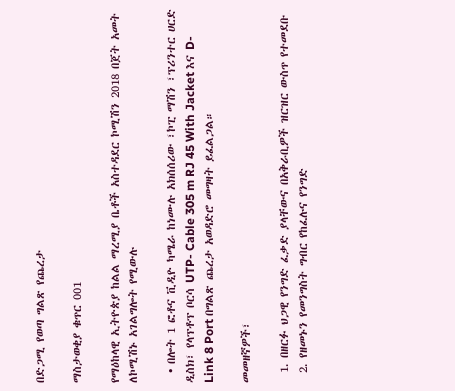በድጋሚ የወጣ ግልጽ የጨረታ

ማስታወቂያ ቁጥር 001

የማዕከላዊ ኢትዮጵያ ከልል ማረሚያ ቤቶች አስተዳደር ኮሚሽን 2018 በጀት አመት ለኮሚሽኑ አገልግሎት የሚውሉ

  • በሎት 1 ፎቶና ቪዲዮ ካሜራ ከነሙሉ አክሰሰሪው ፣ኮፒ ማሽን ፣ፕሪንተር ሀርድ ዲስክ፣ የላፕቶፕ ቦርሳ UTP- Cable 305 m RJ 45 With Jacket እና D-Link 8 Port በግልጽ ጨረታ አወዳድሮ መግዛት ይፈልጋል።

መመዘኛዎች፣

  1. በዘርፉ ህጋዊ የንግድ ፈቃድ ያላቸውና በአቅራቢዎች ዝርዝር ውስጥ የተመደቡ
  2. የዘመኑን የመንግስት ግብር የከፈሉና የንግድ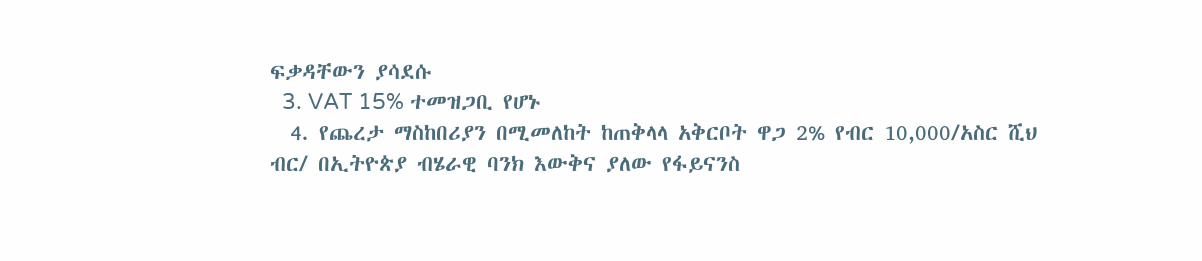ፍቃዳቸውን ያሳደሱ
  3. VAT 15% ተመዝጋቢ የሆኑ
  4. የጨረታ ማስከበሪያን በሚመለከት ከጠቅላላ አቅርቦት ዋጋ 2% የብር 10,000/አስር ሺህ ብር/ በኢትዮጵያ ብሄራዊ ባንክ እውቅና ያለው የፋይናንስ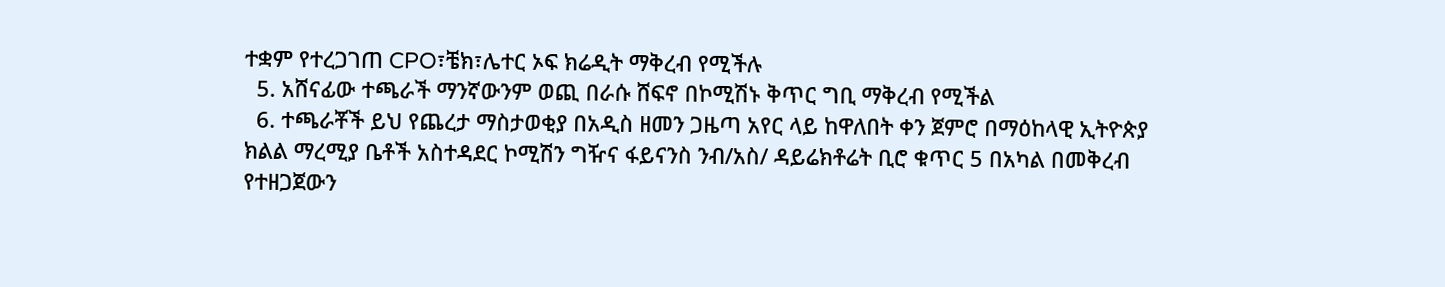ተቋም የተረጋገጠ CPO፣ቼክ፣ሌተር ኦፍ ክሬዲት ማቅረብ የሚችሉ
  5. አሸናፊው ተጫራች ማንኛውንም ወጪ በራሱ ሸፍኖ በኮሚሽኑ ቅጥር ግቢ ማቅረብ የሚችል
  6. ተጫራቾች ይህ የጨረታ ማስታወቂያ በአዲስ ዘመን ጋዜጣ አየር ላይ ከዋለበት ቀን ጀምሮ በማዕከላዊ ኢትዮጵያ ክልል ማረሚያ ቤቶች አስተዳደር ኮሚሽን ግዥና ፋይናንስ ንብ/አስ/ ዳይሬክቶሬት ቢሮ ቁጥር 5 በአካል በመቅረብ የተዘጋጀውን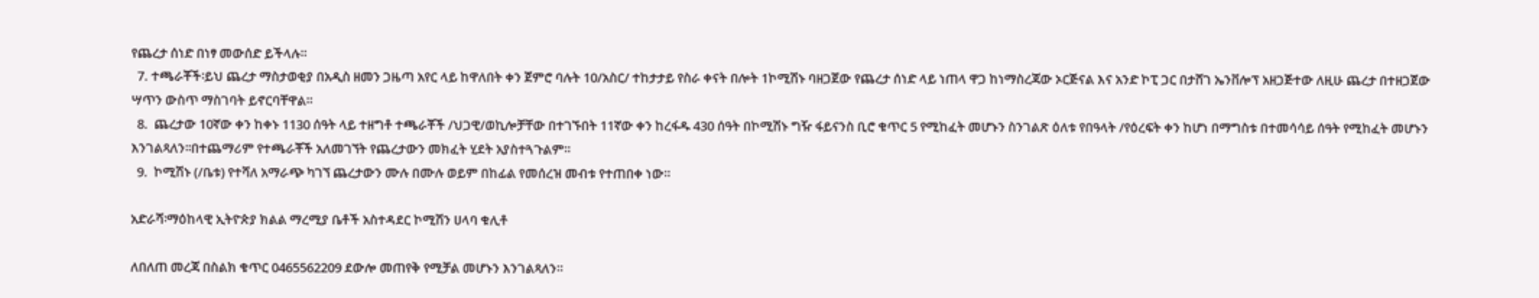የጨረታ ሰነድ በነፃ መውሰድ ይችላሉ።
  7. ተጫራቾች፡ይህ ጨረታ ማስታወቂያ በአዲስ ዘመን ጋዜጣ አየር ላይ ከዋለበት ቀን ጀምሮ ባሉት 10/አስር/ ተከታታይ የስራ ቀናት በሎት 1ኮሚሽኑ ባዘጋጀው የጨረታ ሰነድ ላይ ነጠላ ዋጋ ከነማስረጃው ኦርጅናል እና አንድ ኮፒ ጋር በታሸገ ኤንቨሎፕ አዘጋጅተው ለዚሁ ጨረታ በተዘጋጀው ሣጥን ውስጥ ማስገባት ይኖርባቸዋል።
  8.  ጨረታው 10ኛው ቀን ከቀኑ 1130 ሰዓት ላይ ተዘግቶ ተጫራቾች /ህጋዊ/ወኪሎቻቸው በተገኙበት 11ኛው ቀን ከረፋዱ 430 ሰዓት በኮሚሽኑ ግዥ ፋይናንስ ቢሮ ቁጥር 5 የሚከፈት መሆኑን ስንገልጽ ዕለቱ የበዓላት /የዕረፍት ቀን ከሆነ በማግስቱ በተመሳሳይ ሰዓት የሚከፈት መሆኑን እንገልጻለን፡፡በተጨማሪም የተጫራቾች አለመገኘት የጨረታውን መክፈት ሂደት አያስተጓጉልም።
  9.  ኮሚሽኑ (/ቤቱ) የተሻለ አማራጭ ካገኘ ጨረታውን ሙሉ በሙሉ ወይም በከፊል የመሰረዝ መብቱ የተጠበቀ ነው።

አድራሻ፡ማዕከላዊ ኢትዮጵያ ክልል ማረሚያ ቤቶች አስተዳደር ኮሚሽን ሀላባ ቁሊቶ

ለበለጠ መረጃ በስልክ ቁጥር 0465562209 ደውሎ መጠየቅ የሚቻል መሆኑን እንገልጻለን።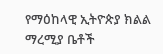የማዕከላዊ ኢትዮጵያ ክልል ማረሚያ ቤቶች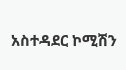አስተዳደር ኮሚሽን